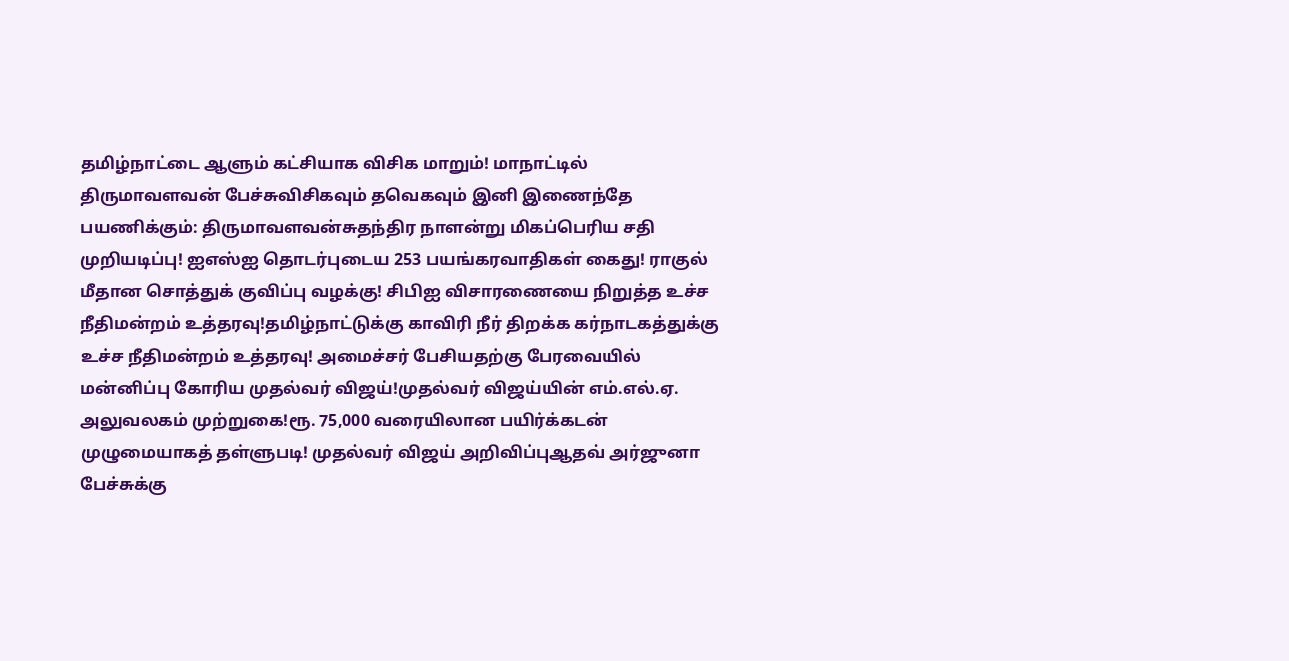தமிழ்நாட்டை ஆளும் கட்சியாக விசிக மாறும்! மாநாட்டில் திருமாவளவன் பேச்சுவிசிகவும் தவெகவும் இனி இணைந்தே பயணிக்கும்: திருமாவளவன்சுதந்திர நாளன்று மிகப்பெரிய சதி முறியடிப்பு! ஐஎஸ்ஐ தொடர்புடைய 253 பயங்கரவாதிகள் கைது! ராகுல் மீதான சொத்துக் குவிப்பு வழக்கு! சிபிஐ விசாரணையை நிறுத்த உச்ச நீதிமன்றம் உத்தரவு!தமிழ்நாட்டுக்கு காவிரி நீர் திறக்க கர்நாடகத்துக்கு உச்ச நீதிமன்றம் உத்தரவு! அமைச்சர் பேசியதற்கு பேரவையில் மன்னிப்பு கோரிய முதல்வர் விஜய்!முதல்வர் விஜய்யின் எம்.எல்.ஏ. அலுவலகம் முற்றுகை!ரூ. 75,000 வரையிலான பயிர்க்கடன் முழுமையாகத் தள்ளுபடி! முதல்வர் விஜய் அறிவிப்புஆதவ் அர்ஜுனா பேச்சுக்கு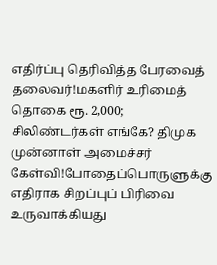எதிர்ப்பு தெரிவித்த பேரவைத் தலைவர்!மகளிர் உரிமைத் தொகை ரூ. 2,000; சிலிண்டர்கள் எங்கே? திமுக முன்னாள் அமைச்சர் கேள்வி!போதைப்பொருளுக்கு எதிராக சிறப்புப் பிரிவை உருவாக்கியது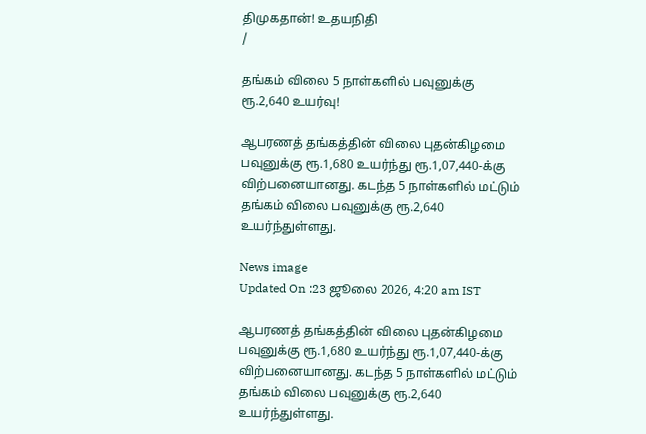திமுகதான்! உதயநிதி
/

தங்கம் விலை 5 நாள்களில் பவுனுக்கு ரூ.2,640 உயர்வு!

ஆபரணத் தங்கத்தின் விலை புதன்கிழமை பவுனுக்கு ரூ.1,680 உயர்ந்து ரூ.1,07,440-க்கு விற்பனையானது. கடந்த 5 நாள்களில் மட்டும் தங்கம் விலை பவுனுக்கு ரூ.2,640 உயர்ந்துள்ளது.

News image
Updated On :23 ஜூலை 2026, 4:20 am IST

ஆபரணத் தங்கத்தின் விலை புதன்கிழமை பவுனுக்கு ரூ.1,680 உயர்ந்து ரூ.1,07,440-க்கு விற்பனையானது. கடந்த 5 நாள்களில் மட்டும் தங்கம் விலை பவுனுக்கு ரூ.2,640 உயர்ந்துள்ளது.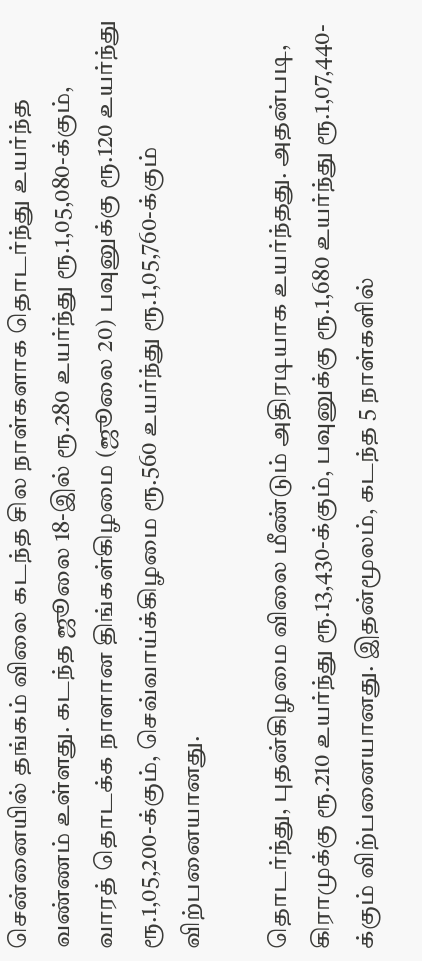சென்னையில் தங்கம் விலை கடந்த சில நாள்களாக தொடர்ந்து உயர்ந்த வண்ணம் உள்ளது. கடந்த ஜூலை 18-இல் ரூ.280 உயர்ந்து ரூ.1,05,080-க்கும், வாரத் தொடக்க நாளான திங்கள்கிழமை (ஜூலை 20) பவுனுக்கு ரூ.120 உயர்ந்து ரூ.1,05,200-க்கும், செவ்வாய்க்கிழமை ரூ.560 உயர்ந்து ரூ.1,05,760-க்கும் விற்பனையானது.

தொடர்ந்து, புதன்கிழமை விலை மீண்டும் அதிரடியாக உயர்ந்தது. அதன்படி, கிராமுக்கு ரூ.210 உயர்ந்து ரூ.13,430-க்கும், பவுனுக்கு ரூ.1,680 உயர்ந்து ரூ.1,07,440-க்கும் விற்பனையானது. இதன்மூலம், கடந்த 5 நாள்களில்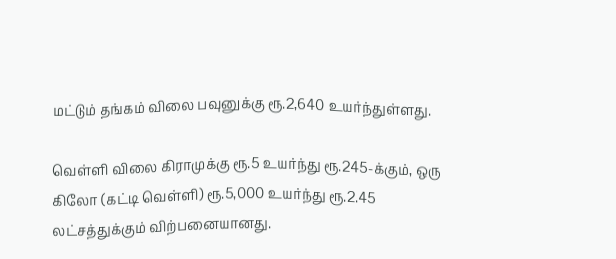மட்டும் தங்கம் விலை பவுனுக்கு ரூ.2,640 உயர்ந்துள்ளது.

வெள்ளி விலை கிராமுக்கு ரூ.5 உயர்ந்து ரூ.245-க்கும், ஒரு கிலோ (கட்டி வெள்ளி) ரூ.5,000 உயர்ந்து ரூ.2.45 லட்சத்துக்கும் விற்பனையானது.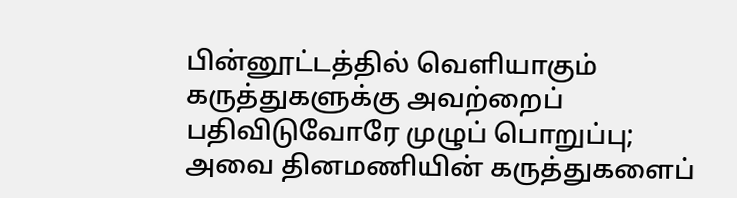பின்னூட்டத்தில் வெளியாகும் கருத்துகளுக்கு அவற்றைப் பதிவிடுவோரே முழுப் பொறுப்பு; அவை தினமணியின் கருத்துகளைப்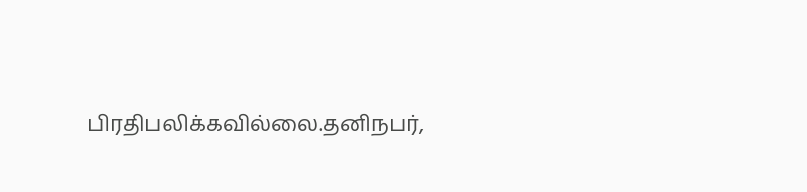பிரதிபலிக்கவில்லை.தனிநபர்,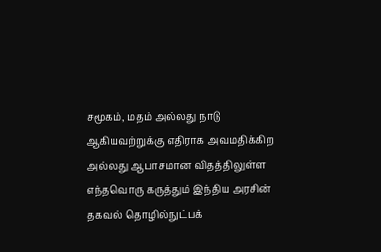சமூகம், மதம் அல்லது நாடு ஆகியவற்றுக்கு எதிராக அவமதிக்கிற அல்லது ஆபாசமான விதத்திலுள்ள எந்தவொரு கருத்தும் இந்திய அரசின் தகவல் தொழில்நுட்பக்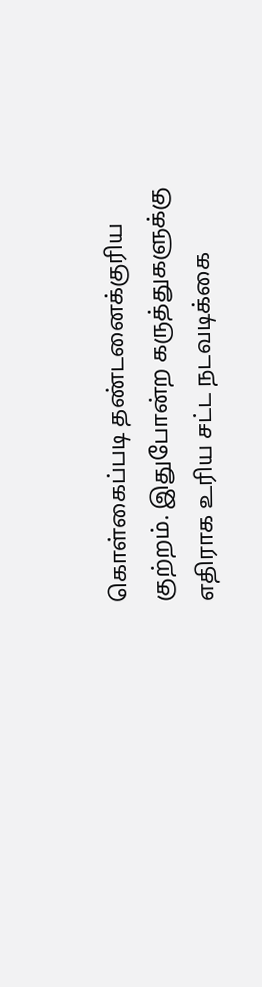கொள்கைப்படி தண்டனைக்குரிய குற்றம். இதுபோன்ற கருத்துகளுக்கு எதிராக உரிய சட்ட நடவடிக்கை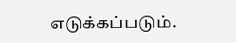எடுக்கப்படும்.